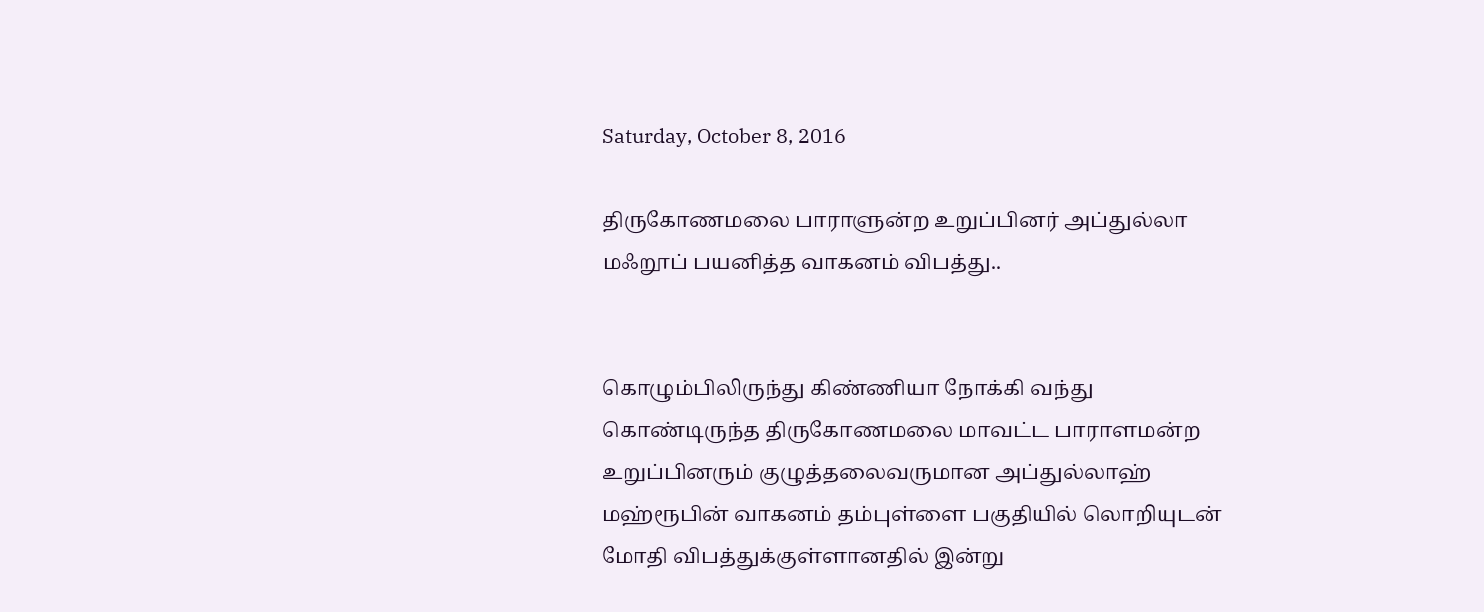Saturday, October 8, 2016

திருகோணமலை பாராளுன்ற உறுப்பினர் அப்துல்லா மஃறூப் பயனித்த வாகனம் விபத்து..


கொழும்பிலிருந்து கிண்ணியா நோக்கி வந்து கொண்டிருந்த திருகோணமலை மாவட்ட பாராளமன்ற உறுப்பினரும் குழுத்தலைவருமான அப்துல்லாஹ் மஹ்ரூபின் வாகனம் தம்புள்ளை பகுதியில் லொறியுடன் மோதி விபத்துக்குள்ளானதில் இன்று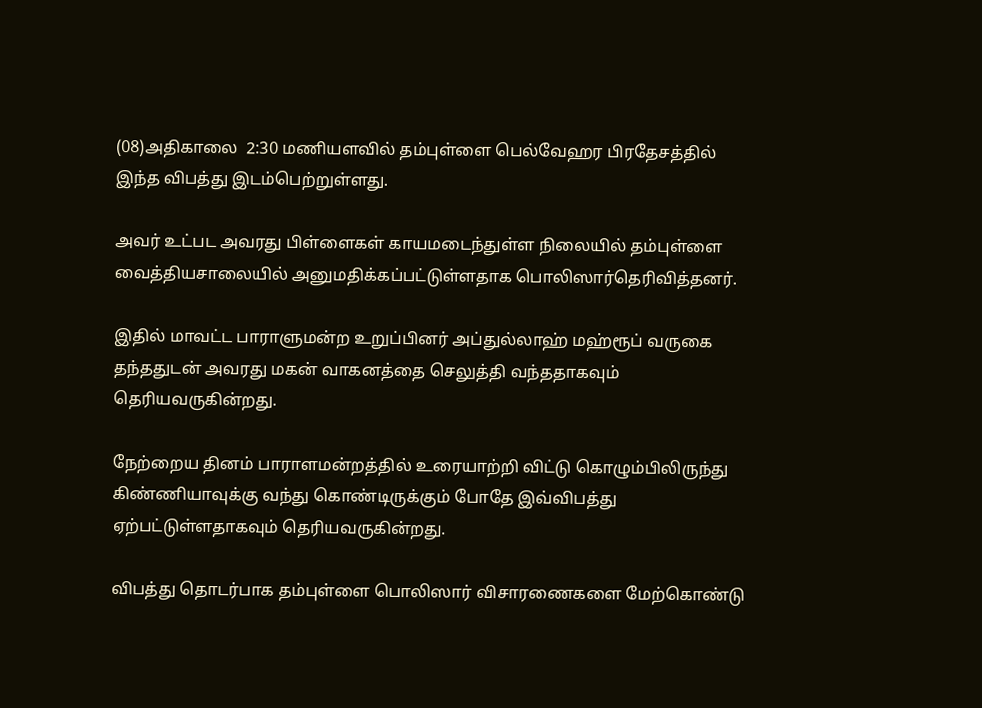(08)அதிகாலை  2:30 மணியளவில் தம்புள்ளை பெல்வேஹர பிரதேசத்தில் இந்த விபத்து இடம்பெற்றுள்ளது.

அவர் உட்பட அவரது பிள்ளைகள் காயமடைந்துள்ள நிலையில் தம்புள்ளை வைத்தியசாலையில் அனுமதிக்கப்பட்டுள்ளதாக பொலிஸார்தெரிவித்தனர்.

இதில் மாவட்ட பாராளுமன்ற உறுப்பினர் அப்துல்லாஹ் மஹ்ரூப் வருகை தந்ததுடன் அவரது மகன் வாகனத்தை செலுத்தி வந்ததாகவும் தெரியவருகின்றது.

நேற்றைய தினம் பாராளமன்றத்தில் உரையாற்றி விட்டு கொழும்பிலிருந்து கிண்ணியாவுக்கு வந்து கொண்டிருக்கும் போதே இவ்விபத்து ஏற்பட்டுள்ளதாகவும் தெரியவருகின்றது.

விபத்து தொடர்பாக தம்புள்ளை பொலிஸார் விசாரணைகளை மேற்கொண்டு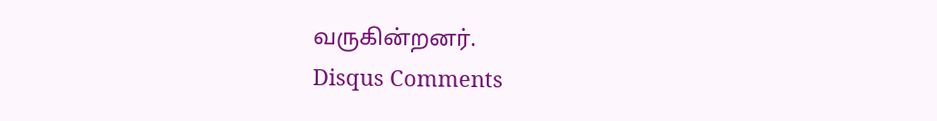வருகின்றனர்.
Disqus Comments